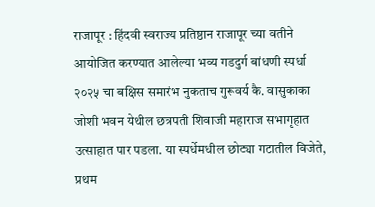राजापूर : हिंदवी स्वराज्य प्रतिष्ठान राजापूर च्या वतीने आयोजित करण्यात आलेल्या भव्य गडदुर्ग बांधणी स्पर्धा २०२५ चा बक्षिस समारंभ नुकताच गुरूवर्य कै. वासुकाका जोशी भवन येथील छत्रपती शिवाजी महाराज सभागृहात उत्साहात पार पडला. या स्पर्धेमधील छोट्या गटातील विजेते, प्रथम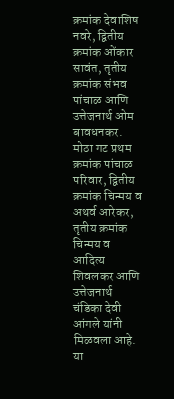क्रमांक देवाशिष नवरे, द्वितीय क्रमांक ओंकार सावंत, तृतीय क्रमांक संभव पांचाळ आणि उत्तेजनार्थ ओम बावधनकर. मोठा गट प्रथम क्रमांक पांचाळ परिवार, द्वितीय क्रमांक चिन्मय व अथर्व आरेकर, तृतीय क्रमांक चिन्मय व आदित्य शिवलकर आणि उत्तेजनार्थ चंडिका देवी आंगले यांनी मिळवला आहे. या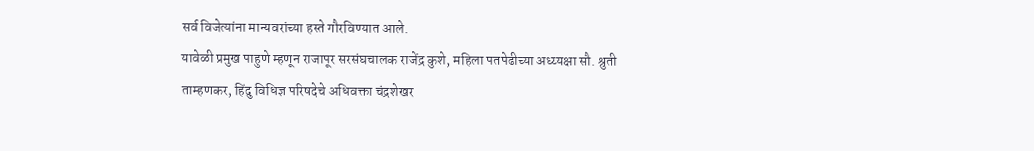सर्व विजेत्यांना मान्यवरांच्या हस्ते गौरविण्यात आले.
यावेळी प्रमुख पाहुणे म्हणून राजापूर सरसंघचालक राजेंद्र कुशे, महिला पतपेढीच्या अध्य्यक्षा सौ. श्रुती ताम्हणकर, हिंदु विधिज्ञ परिषदेचे अधिवक्ता चंद्रशेखर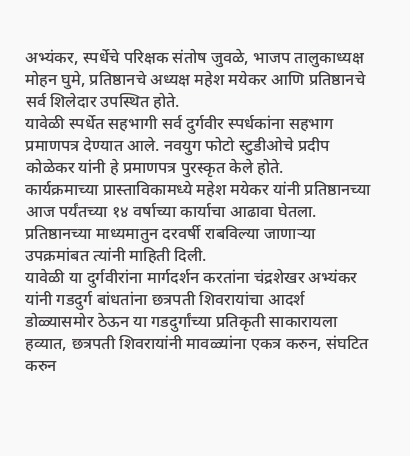अभ्यंकर, स्पर्धेचे परिक्षक संतोष जुवळे, भाजप तालुकाध्यक्ष मोहन घुमे, प्रतिष्ठानचे अध्यक्ष महेश मयेकर आणि प्रतिष्ठानचे सर्व शिलेदार उपस्थित होते.
यावेळी स्पर्धेत सहभागी सर्व दुर्गवीर स्पर्धकांना सहभाग प्रमाणपत्र देण्यात आले. नवयुग फोटो स्टुडीओचे प्रदीप कोळेकर यांनी हे प्रमाणपत्र पुरस्कृत केले होते.
कार्यक्रमाच्या प्रास्ताविकामध्ये महेश मयेकर यांनी प्रतिष्ठानच्या आज पर्यंतच्या १४ वर्षाच्या कार्याचा आढावा घेतला. प्रतिष्ठानच्या माध्यमातुन दरवर्षी राबविल्या जाणाऱ्या उपक्रमांबत त्यांनी माहिती दिली.
यावेळी या दुर्गवीरांना मार्गदर्शन करतांना चंद्रशेखर अभ्यंकर यांनी गडदुर्ग बांधतांना छत्रपती शिवरायांचा आदर्श डोळ्यासमोर ठेऊन या गडदुर्गांच्या प्रतिकृती साकारायला हव्यात, छत्रपती शिवरायांनी मावळ्यांना एकत्र करुन, संघटित करुन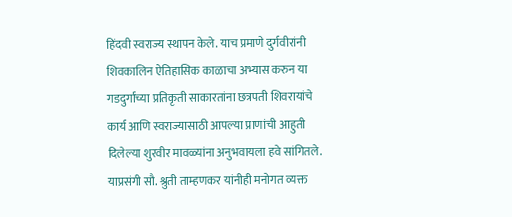हिंदवी स्वराज्य स्थापन केले. याच प्रमाणे दुर्गवीरांनी शिवकालिन ऐतिहासिक काळाचा अभ्यास करुन या गडदुर्गांच्या प्रतिकृती साकारतांना छत्रपती शिवरायांचे कार्य आणि स्वराज्यासाठी आपल्या प्राणांची आहुती दिलेल्या शुरवीर मावळ्यांना अनुभवायला हवे सांगितले. याप्रसंगी सौ. श्रुती ताम्हणकर यांनीही मनोगत व्यक्त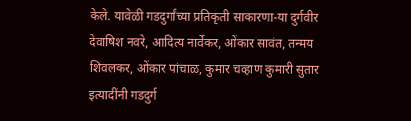केले. यावेळी गडदुर्गांच्या प्रतिकृती साकारणा-या दुर्गवीर देवाषिश नवरे, आदित्य नार्वेकर, ओंकार सावंत, तन्मय शिवलकर, ओंकार पांचाळ, कुमार चव्हाण कुमारी सुतार इत्यादींनी गडदुर्ग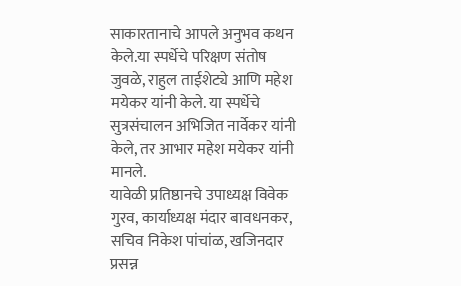साकारतानाचे आपले अनुभव कथन केले.या स्पर्धेचे परिक्षण संतोष जुवळे, राहुल ताईशेट्ये आणि महेश मयेकर यांनी केले. या स्पर्धेचे सुत्रसंचालन अभिजित नार्वेकर यांनी केले, तर आभार महेश मयेकर यांनी मानले.
यावेळी प्रतिष्ठानचे उपाध्यक्ष विवेक गुरव, कार्याध्यक्ष मंदार बावधनकर, सचिव निकेश पांचांळ, खजिनदार प्रसन्न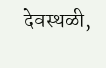देवस्थळी,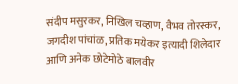संदीप मसुरकर, निखिल चव्हाण, वैभव तोरस्कर, जगदीश पांचांळ, प्रतिक मयेकर इत्यादी शिलेदार आणि अनेक छोटेमोठे बालवीर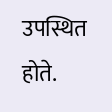उपस्थित होते.